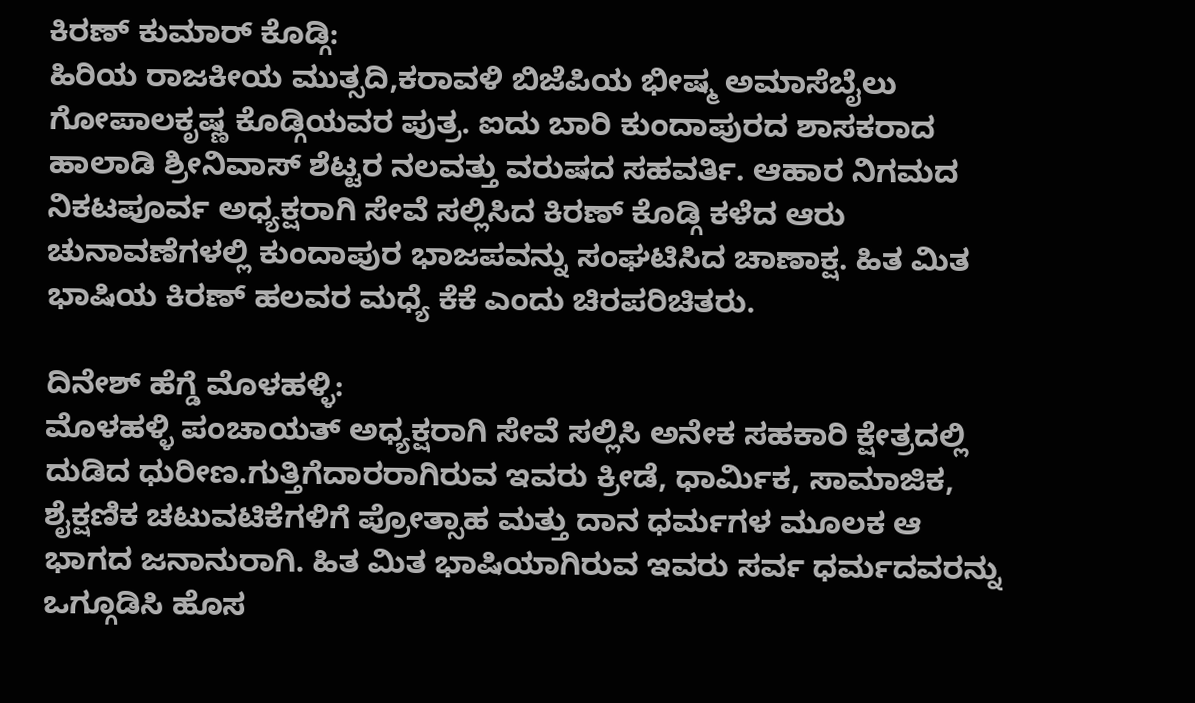ಕಿರಣ್ ಕುಮಾರ್ ಕೊಡ್ಗಿ:
ಹಿರಿಯ ರಾಜಕೀಯ ಮುತ್ಸದಿ,ಕರಾವಳಿ ಬಿಜೆಪಿಯ ಭೀಷ್ಮ ಅಮಾಸೆಬೈಲು ಗೋಪಾಲಕೃಷ್ಣ ಕೊಡ್ಗಿಯವರ ಪುತ್ರ. ಐದು ಬಾರಿ ಕುಂದಾಪುರದ ಶಾಸಕರಾದ ಹಾಲಾಡಿ ಶ್ರೀನಿವಾಸ್ ಶೆಟ್ಟರ ನಲವತ್ತು ವರುಷದ ಸಹವರ್ತಿ. ಆಹಾರ ನಿಗಮದ ನಿಕಟಪೂರ್ವ ಅಧ್ಯಕ್ಷರಾಗಿ ಸೇವೆ ಸಲ್ಲಿಸಿದ ಕಿರಣ್ ಕೊಡ್ಗಿ ಕಳೆದ ಆರು ಚುನಾವಣೆಗಳಲ್ಲಿ ಕುಂದಾಪುರ ಭಾಜಪವನ್ನು ಸಂಘಟಿಸಿದ ಚಾಣಾಕ್ಷ. ಹಿತ ಮಿತ ಭಾಷಿಯ ಕಿರಣ್ ಹಲವರ ಮಧ್ಯೆ ಕೆಕೆ ಎಂದು ಚಿರಪರಿಚಿತರು.

ದಿನೇಶ್ ಹೆಗ್ಡೆ ಮೊಳಹಳ್ಳಿ:
ಮೊಳಹಳ್ಳಿ ಪಂಚಾಯತ್ ಅಧ್ಯಕ್ಷರಾಗಿ ಸೇವೆ ಸಲ್ಲಿಸಿ ಅನೇಕ ಸಹಕಾರಿ ಕ್ಷೇತ್ರದಲ್ಲಿ ದುಡಿದ ಧುರೀಣ‌.ಗುತ್ತಿಗೆದಾರರಾಗಿರುವ ಇವರು ಕ್ರೀಡೆ, ಧಾರ್ಮಿಕ, ಸಾಮಾಜಿಕ, ಶೈಕ್ಷಣಿಕ ಚಟುವಟಿಕೆಗಳಿಗೆ ಪ್ರೋತ್ಸಾಹ ಮತ್ತು ದಾನ ಧರ್ಮಗಳ ಮೂಲಕ ಆ ಭಾಗದ ಜನಾನುರಾಗಿ. ಹಿತ ಮಿತ ಭಾಷಿಯಾಗಿರುವ ಇವರು ಸರ್ವ ಧರ್ಮದವರನ್ನು ಒಗ್ಗೂಡಿಸಿ ಹೊಸ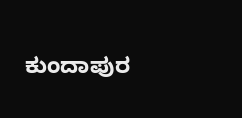ಕುಂದಾಪುರ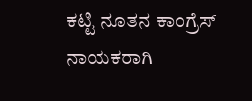ಕಟ್ಟಿ ನೂತನ ಕಾಂಗ್ರೆಸ್ ನಾಯಕರಾಗಿ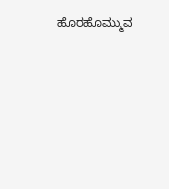ಹೊರಹೊಮ್ಮುವ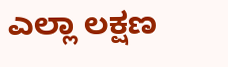ಎಲ್ಲಾ ಲಕ್ಷಣ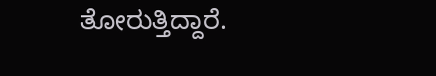ತೋರುತ್ತಿದ್ದಾರೆ.